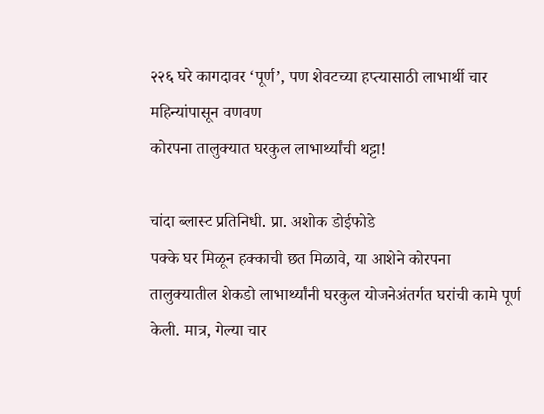२२६ घरे कागदावर ‘पूर्ण’, पण शेवटच्या हप्त्यासाठी लाभार्थी चार महिन्यांपासून वणवण
कोरपना तालुक्यात घरकुल लाभार्थ्यांची थट्टा!

चांदा ब्लास्ट प्रतिनिधी. प्रा. अशोक डोईफोडे
पक्के घर मिळून हक्काची छत मिळावे, या आशेने कोरपना तालुक्यातील शेकडो लाभार्थ्यांनी घरकुल योजनेअंतर्गत घरांची कामे पूर्ण केली. मात्र, गेल्या चार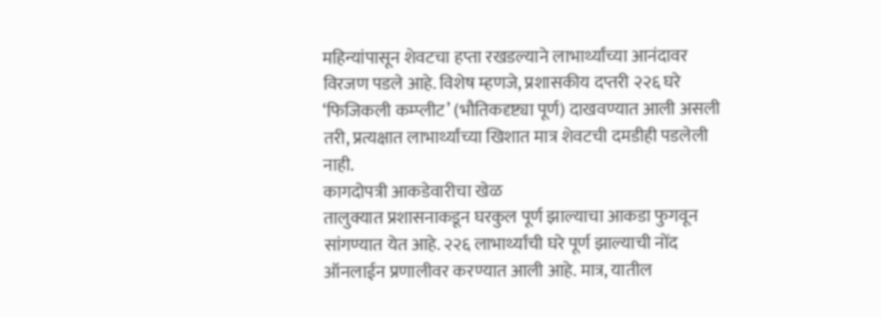महिन्यांपासून शेवटचा हप्ता रखडल्याने लाभार्थ्यांच्या आनंदावर विरजण पडले आहे. विशेष म्हणजे, प्रशासकीय दप्तरी २२६ घरे ‘फिजिकली कम्प्लीट’ (भौतिकदृष्ट्या पूर्ण) दाखवण्यात आली असली तरी, प्रत्यक्षात लाभार्थ्यांच्या खिशात मात्र शेवटची दमडीही पडलेली नाही.
कागदोपत्री आकडेवारीचा खेळ
तालुक्यात प्रशासनाकडून घरकुल पूर्ण झाल्याचा आकडा फुगवून सांगण्यात येत आहे. २२६ लाभार्थ्यांची घरे पूर्ण झाल्याची नोंद ऑनलाईन प्रणालीवर करण्यात आली आहे. मात्र, यातील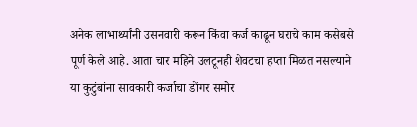अनेक लाभार्थ्यांनी उसनवारी करून किंवा कर्ज काढून घराचे काम कसेबसे पूर्ण केले आहे. आता चार महिने उलटूनही शेवटचा हप्ता मिळत नसल्याने या कुटुंबांना सावकारी कर्जाचा डोंगर समोर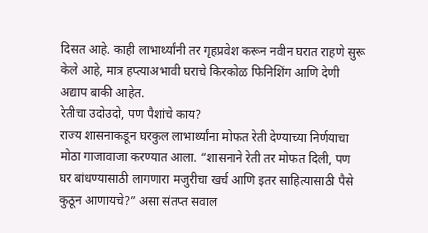दिसत आहे. काही लाभार्थ्यांनी तर गृहप्रवेश करून नवीन घरात राहणे सुरू केले आहे, मात्र हप्त्याअभावी घराचे किरकोळ फिनिशिंग आणि देणी अद्याप बाकी आहेत.
रेतीचा उदोउदो, पण पैशांचे काय?
राज्य शासनाकडून घरकुल लाभार्थ्यांना मोफत रेती देण्याच्या निर्णयाचा मोठा गाजावाजा करण्यात आला. “शासनाने रेती तर मोफत दिली, पण घर बांधण्यासाठी लागणारा मजुरीचा खर्च आणि इतर साहित्यासाठी पैसे कुठून आणायचे?” असा संतप्त सवाल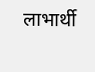लाभार्थी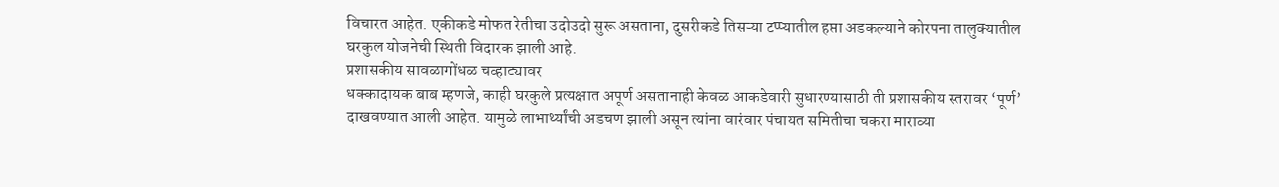विचारत आहेत. एकीकडे मोफत रेतीचा उदोउदो सुरू असताना, दुसरीकडे तिसऱ्या टप्प्यातील हप्ता अडकल्याने कोरपना तालुक्यातील घरकुल योजनेची स्थिती विदारक झाली आहे.
प्रशासकीय सावळागोंधळ चव्हाट्यावर
धक्कादायक बाब म्हणजे, काही घरकुले प्रत्यक्षात अपूर्ण असतानाही केवळ आकडेवारी सुधारण्यासाठी ती प्रशासकीय स्तरावर ‘पूर्ण’ दाखवण्यात आली आहेत. यामुळे लाभार्थ्यांची अडचण झाली असून त्यांना वारंवार पंचायत समितीचा चकरा माराव्या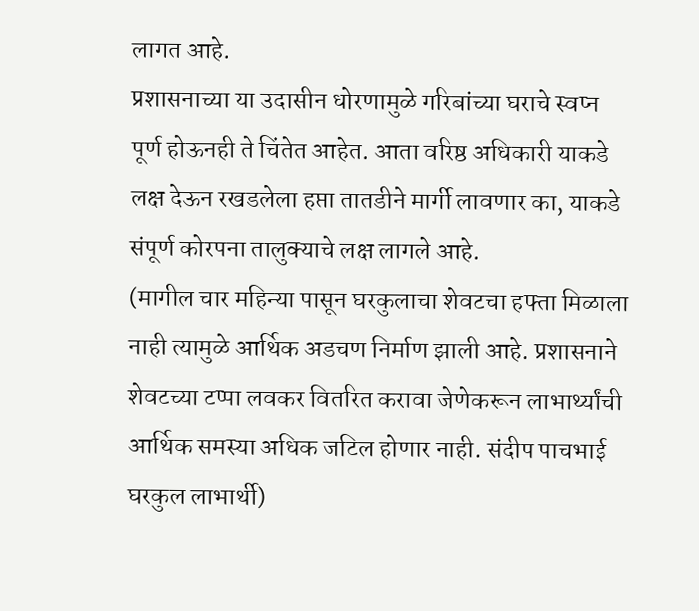लागत आहे.
प्रशासनाच्या या उदासीन धोरणामुळे गरिबांच्या घराचे स्वप्न पूर्ण होऊनही ते चिंतेत आहेत. आता वरिष्ठ अधिकारी याकडे लक्ष देऊन रखडलेला हप्ता तातडीने मार्गी लावणार का, याकडे संपूर्ण कोरपना तालुक्याचे लक्ष लागले आहे.
(मागील चार महिन्या पासून घरकुलाचा शेवटचा हफ्ता मिळाला नाही त्यामुळे आर्थिक अडचण निर्माण झाली आहे. प्रशासनाने शेवटच्या टप्पा लवकर वितरित करावा जेणेकरून लाभार्थ्यांची आर्थिक समस्या अधिक जटिल होणार नाही. संदीप पाचभाई घरकुल लाभार्थी)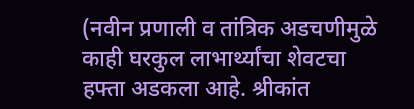(नवीन प्रणाली व तांत्रिक अडचणीमुळे काही घरकुल लाभार्थ्यांचा शेवटचा हफ्ता अडकला आहे. श्रीकांत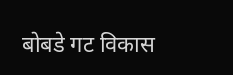बोबडे गट विकास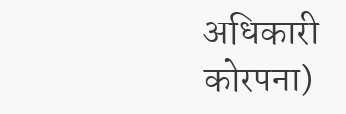अधिकारी कोरपना)